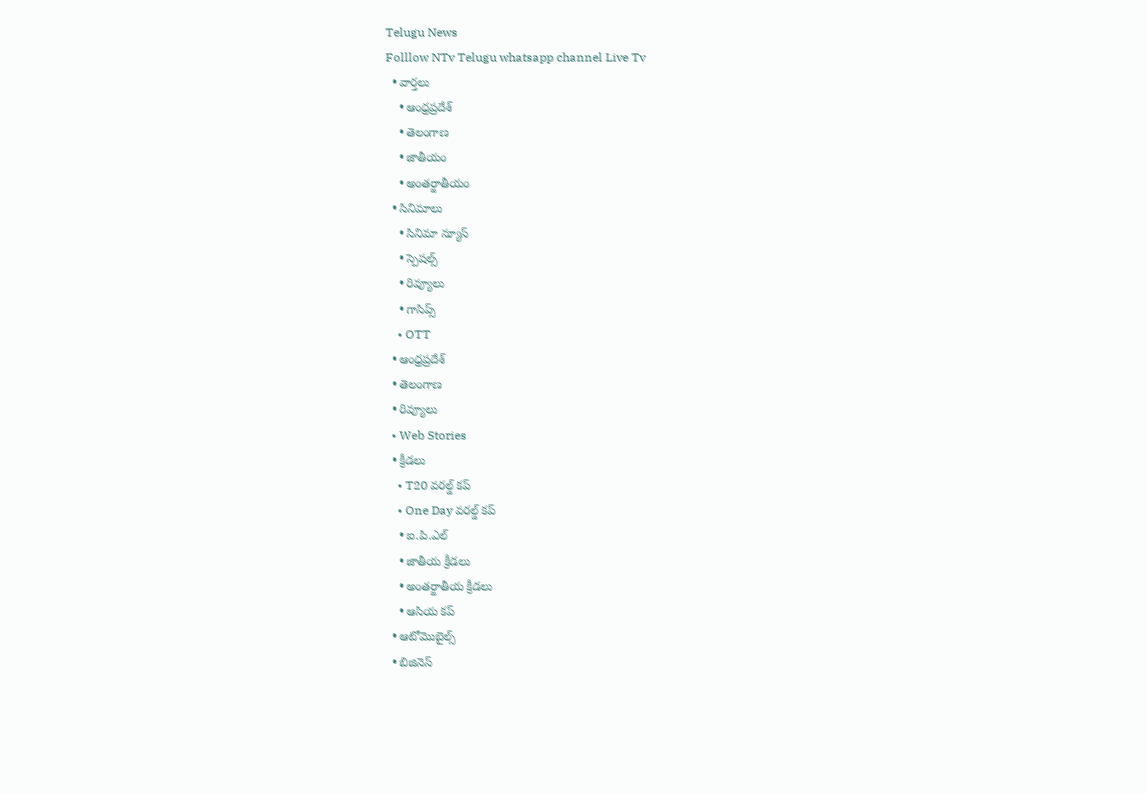Telugu News
Folllow NTv Telugu whatsapp channel Live Tv
  • వార్తలు
    • ఆంధ్రప్రదేశ్
    • తెలంగాణ
    • జాతీయం
    • అంతర్జాతీయం
  • సినిమాలు
    • సినిమా న్యూస్
    • స్పెషల్స్
    • రివ్యూలు
    • గాసిప్స్
    • OTT
  • ఆంధ్రప్రదేశ్
  • తెలంగాణ
  • రివ్యూలు
  • Web Stories
  • క్రీడలు
    • T20 వరల్డ్ కప్
    • One Day వరల్డ్ కప్
    • ఐ.పి.ఎల్
    • జాతీయ క్రీడలు
    • అంతర్జాతీయ క్రీడలు
    • ఆసియ కప్
  • ఆటోమొబైల్స్
  • బిజినెస్‌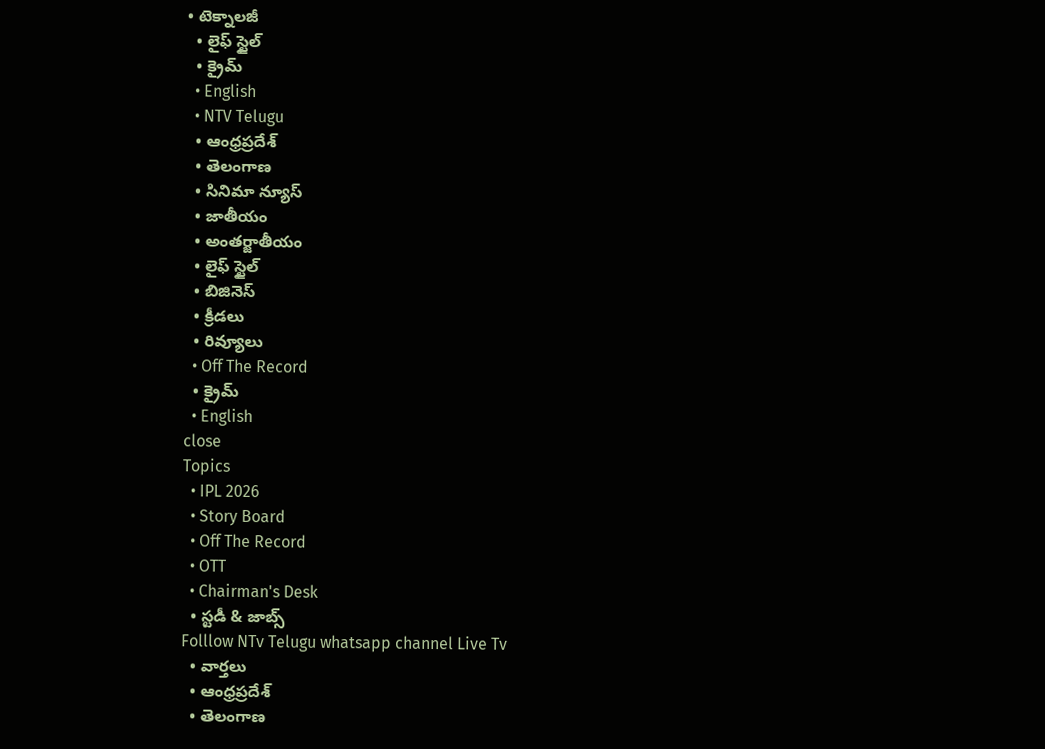• టెక్నాలజీ
  • లైఫ్ స్టైల్
  • క్రైమ్
  • English
  • NTV Telugu
  • ఆంధ్రప్రదేశ్
  • తెలంగాణ
  • సినిమా న్యూస్
  • జాతీయం
  • అంతర్జాతీయం
  • లైఫ్ స్టైల్
  • బిజినెస్‌
  • క్రీడలు
  • రివ్యూలు
  • Off The Record
  • క్రైమ్
  • English
close
Topics
  • IPL 2026
  • Story Board
  • Off The Record
  • OTT
  • Chairman's Desk
  • స్టడీ & జాబ్స్
Folllow NTv Telugu whatsapp channel Live Tv
  • వార్తలు
  • ఆంధ్రప్రదేశ్
  • తెలంగాణ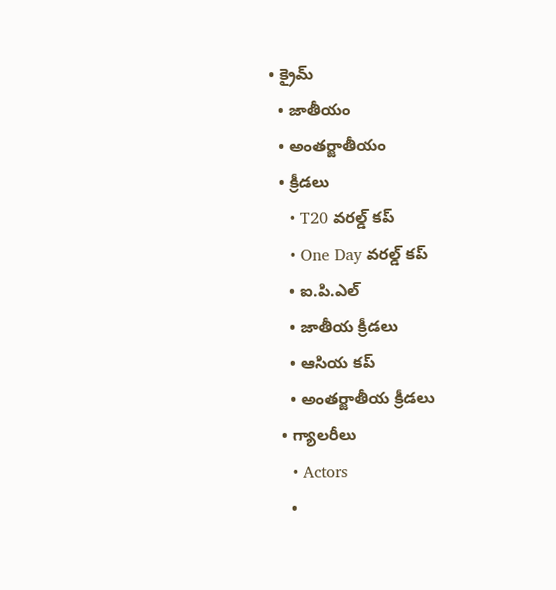• క్రైమ్
  • జాతీయం
  • అంతర్జాతీయం
  • క్రీడలు
    • T20 వరల్డ్ కప్
    • One Day వరల్డ్ కప్
    • ఐ.పి.ఎల్
    • జాతీయ క్రీడలు
    • ఆసియ కప్
    • అంతర్జాతీయ క్రీడలు
  • గ్యాలరీలు
    • Actors
    •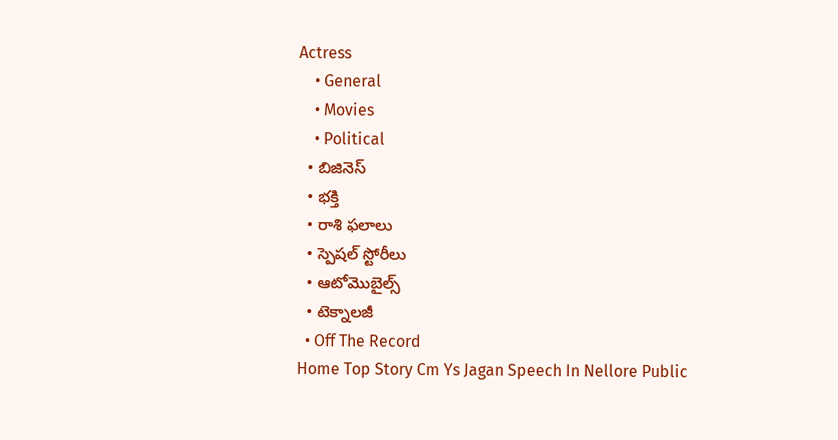Actress
    • General
    • Movies
    • Political
  • బిజినెస్‌
  • భక్తి
  • రాశి ఫలాలు
  • స్పెషల్‌ స్టోరీలు
  • ఆటోమొబైల్స్
  • టెక్నాలజీ
  • Off The Record
Home Top Story Cm Ys Jagan Speech In Nellore Public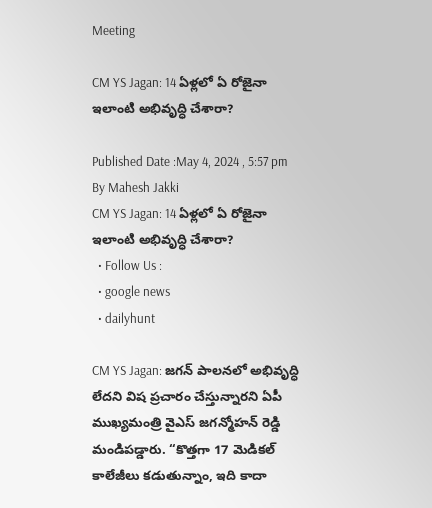Meeting

CM YS Jagan: 14 ఏళ్లలో ఏ రోజైనా ఇలాంటి అభివృద్ధి చేశారా?

Published Date :May 4, 2024 , 5:57 pm
By Mahesh Jakki
CM YS Jagan: 14 ఏళ్లలో ఏ రోజైనా ఇలాంటి అభివృద్ధి చేశారా?
  • Follow Us :
  • google news
  • dailyhunt

CM YS Jagan: జగన్ పాలనలో అభివృద్ధి లేదని విష ప్రచారం చేస్తున్నారని ఏపీ ముఖ్యమంత్రి వైఎస్‌ జగన్మోహన్ రెడ్డి మండిపడ్డారు. “కొత్తగా 17 మెడికల్ కాలేజీలు కడుతున్నాం, ఇది కాదా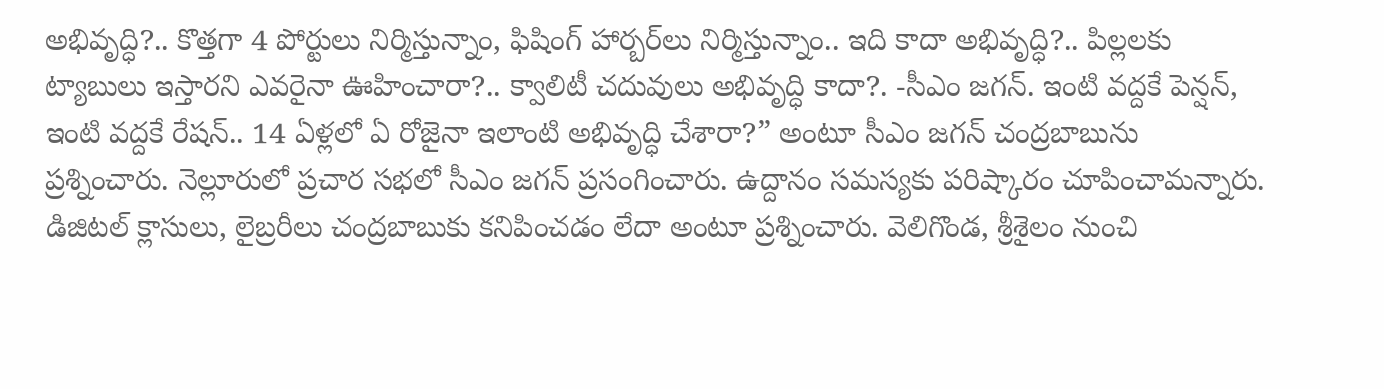అభివృద్ధి?.. కొత్తగా 4 పోర్టులు నిర్మిస్తున్నాం, ఫిషింగ్‌ హార్బర్‌లు నిర్మిస్తున్నాం.. ఇది కాదా అభివృద్ధి?.. పిల్లలకు ట్యాబులు ఇస్తారని ఎవరైనా ఊహించారా?.. క్వాలిటీ చదువులు అభివృద్ధి కాదా?. -సీఎం జగన్. ఇంటి వద్దకే పెన్షన్‌, ఇంటి వద్దకే రేషన్.. 14 ఏళ్లలో ఏ రోజైనా ఇలాంటి అభివృద్ధి చేశారా?” అంటూ సీఎం జగన్‌ చంద్రబాబును ప్రశ్నించారు. నెల్లూరులో ప్రచార సభలో సీఎం జగన్ ప్రసంగించారు. ఉద్దానం సమస్యకు పరిష్కారం చూపించామన్నారు. డిజిటల్‌ క్లాసులు, లైబ్రరీలు చంద్రబాబుకు కనిపించడం లేదా అంటూ ప్రశ్నించారు. వెలిగొండ, శ్రీశైలం నుంచి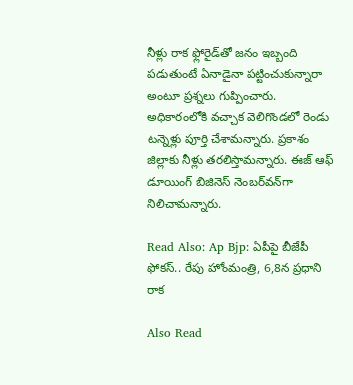నీళ్లు రాక ఫ్లోరైడ్‌తో జనం ఇబ్బంది పడుతుంటే ఏనాడైనా పట్టించుకున్నారా అంటూ ప్రశ్నలు గుప్పించారు. అధికారంలోకి వచ్చాక వెలిగొండలో రెండు టన్నెళ్లు పూర్తి చేశామన్నారు. ప్రకాశం జిల్లాకు నీళ్లు తరలిస్తామన్నారు. ఈజ్‌ ఆఫ్‌ డూయింగ్ బిజినెస్‌ నెంబర్‌వన్‌గా నిలిచామన్నారు.

Read Also: Ap Bjp: ఏపీపై బీజేపీ ఫోకస్.. రేపు హోంమంత్రి, 6,8న ప్రధాని రాక

Also Read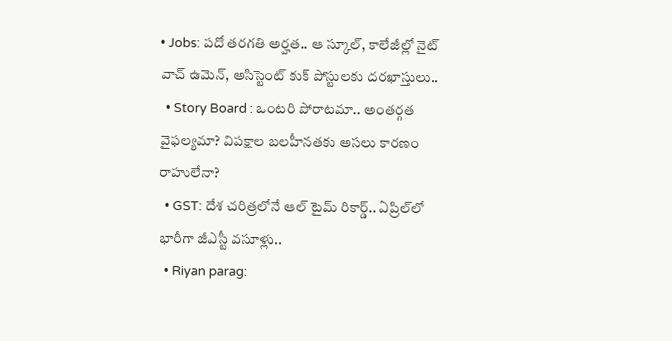• Jobs: పదో తరగతి అర్హత.. ఆ స్కూల్, కాలేజీల్లో నైట్ వాచ్ ఉమెన్, అసిస్టెంట్ కుక్ పోస్టులకు దరఖాస్తులు..
  • Story Board : ఒంటరి పోరాటమా.. అంతర్గత వైఫల్యమా? విపక్షాల బలహీనతకు అసలు కారణం రాహులేనా?
  • GST: దేశ చరిత్రలోనే ఆల్ టైమ్ రికార్డ్.. ఏప్రిల్‌లో భారీగా జీఎస్టీ వసూళ్లు..
  • Riyan parag: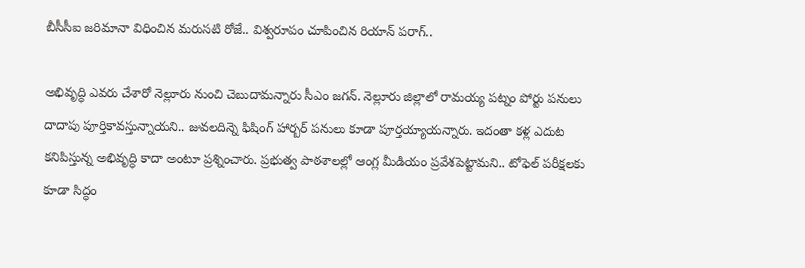బీసీసీఐ జరిమానా విధించిన మరుసటి రోజే.. విశ్వరూపం చూపించిన రియాన్ పరాగ్..

అభివృద్ధి ఎవరు చేశారో నెల్లూరు నుంచి చెబుదామన్నారు సీఎం జగన్. నెల్లూరు జిల్లాలో రామయ్య పట్నం పోర్టు పనులు దాదాపు పూర్తికావస్తున్నాయని.. జువలదిన్నె ఫిషింగ్ హార్బర్ పనులు కూడా పూర్తయ్యాయన్నారు. ఇదంతా కళ్ల ఎదుట కనిపిస్తున్న అభివృద్ధి కాదా అంటూ ప్రశ్నించారు. ప్రభుత్వ పాఠశాలల్లో ఆంగ్ల మీడియం ప్రవేశపెట్టామని.. టోఫెల్ పరీక్షలకు కూడా సిద్ధం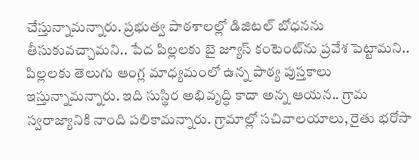చేస్తున్నామన్నారు. ప్రభుత్వ పాఠశాలల్లో డిజిటల్ బోధనను తీసుకువచ్చామని.. పేద పిల్లలకు బై జ్యూస్ కంటెంట్‌ను ప్రవేశ పెట్టామని.. పిల్లలకు తెలుగు ఆంగ్ల మాధ్యమంలో ఉన్న పాఠ్య పుస్తకాలు ఇస్తున్నామన్నారు. ఇది సుస్థిర అభివృద్ధి కాదా అన్న ఆయన.. గ్రామ స్వరాజ్యానికి నాంది పలికామన్నారు. గ్రామాల్లో సచివాలయాలు, రైతు భరోసా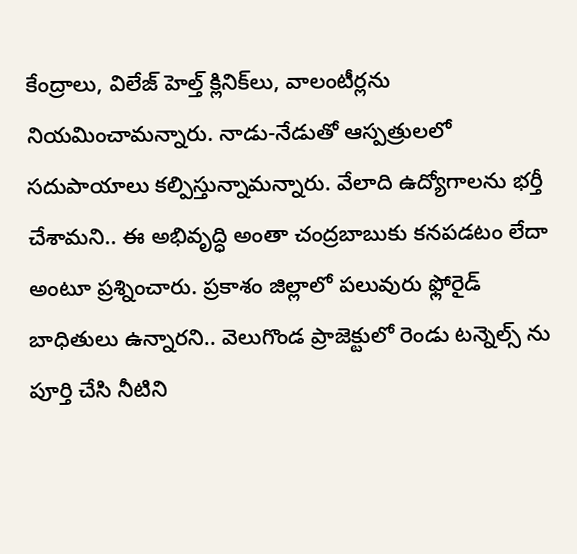కేంద్రాలు, విలేజ్ హెల్త్ క్లినిక్‌లు, వాలంటీర్లను నియమించామన్నారు. నాడు-నేడుతో ఆస్పత్రులలో సదుపాయాలు కల్పిస్తున్నామన్నారు. వేలాది ఉద్యోగాలను భర్తీ చేశామని.. ఈ అభివృద్ధి అంతా చంద్రబాబుకు కనపడటం లేదా అంటూ ప్రశ్నించారు. ప్రకాశం జిల్లాలో పలువురు ఫ్లోరైడ్ బాధితులు ఉన్నారని.. వెలుగొండ ప్రాజెక్టులో రెండు టన్నెల్స్ ను పూర్తి చేసి నీటిని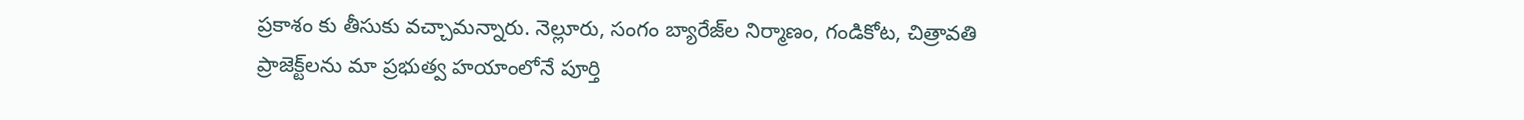ప్రకాశం కు తీసుకు వచ్చామన్నారు. నెల్లూరు, సంగం బ్యారేజ్‌ల నిర్మాణం, గండికోట, చిత్రావతి ప్రాజెక్ట్‌లను మా ప్రభుత్వ హయాంలోనే పూర్తి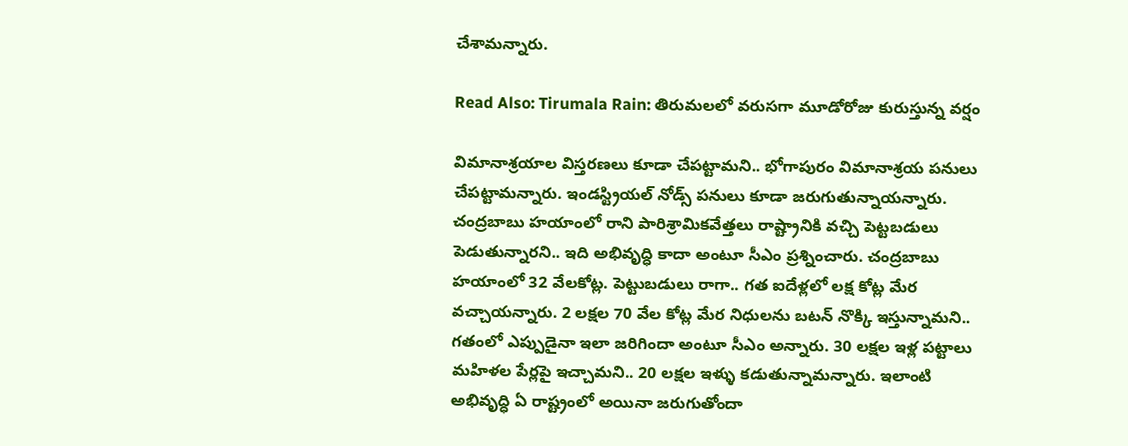చేశామన్నారు.

Read Also: Tirumala Rain: తిరుమలలో వరుసగా మూడోరోజు కురుస్తున్న వర్షం

విమానాశ్రయాల విస్తరణలు కూడా చేపట్టామని.. భోగాపురం విమానాశ్రయ పనులు చేపట్టామన్నారు. ఇండస్ట్రియల్ నోడ్స్ పనులు కూడా జరుగుతున్నాయన్నారు. చంద్రబాబు హయాంలో రాని పారిశ్రామికవేత్తలు రాష్ట్రానికి వచ్చి పెట్టబడులు పెడుతున్నారని.. ఇది అభివృద్ధి కాదా అంటూ సీఎం ప్రశ్నించారు. చంద్రబాబు హయాంలో 32 వేలకోట్ల. పెట్టుబడులు రాగా.. గత ఐదేళ్లలో లక్ష కోట్ల మేర వచ్చాయన్నారు. 2 లక్షల 70 వేల కోట్ల మేర నిధులను బటన్ నొక్కి ఇస్తున్నామని.. గతంలో ఎప్పుడైనా ఇలా జరిగిందా అంటూ సీఎం అన్నారు. 30 లక్షల ఇళ్ల పట్టాలు మహిళల పేర్లపై ఇచ్చామని.. 20 లక్షల ఇళ్ళు కడుతున్నామన్నారు. ఇలాంటి అభివృద్ధి ఏ రాష్ట్రంలో అయినా జరుగుతోందా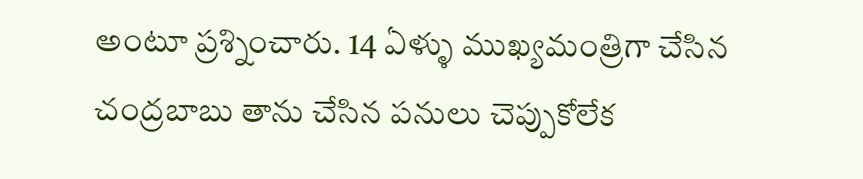అంటూ ప్రశ్నించారు. 14 ఏళ్ళు ముఖ్యమంత్రిగా చేసిన చంద్రబాబు తాను చేసిన పనులు చెప్పుకోలేక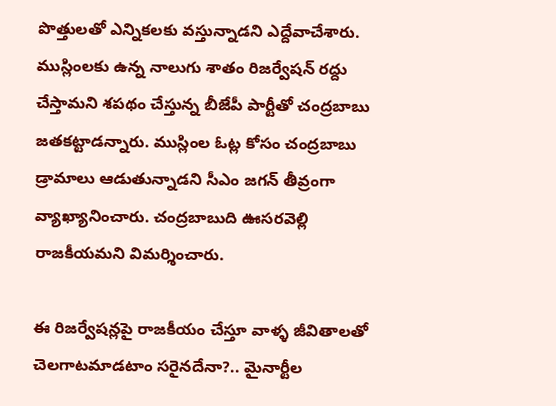పొత్తులతో ఎన్నికలకు వస్తున్నాడని ఎద్దేవాచేశారు. ముస్లింలకు ఉన్న నాలుగు శాతం రిజర్వేషన్ రద్దు చేస్తామని శపథం చేస్తున్న బీజేపీ పార్టీతో చంద్రబాబు జతకట్టాడన్నారు. ముస్లింల ఓట్ల కోసం చంద్రబాబు డ్రామాలు ఆడుతున్నాడని సీఎం జగన్‌ తీవ్రంగా వ్యాఖ్యానించారు. చంద్రబాబుది ఊసరవెల్లి రాజకీయమని విమర్శించారు.

ఈ రిజర్వేషన్లపై రాజకీయం చేస్తూ వాళ్ళ జీవితాలతో చెలగాటమాడటాం సరైనదేనా?.. మైనార్టీల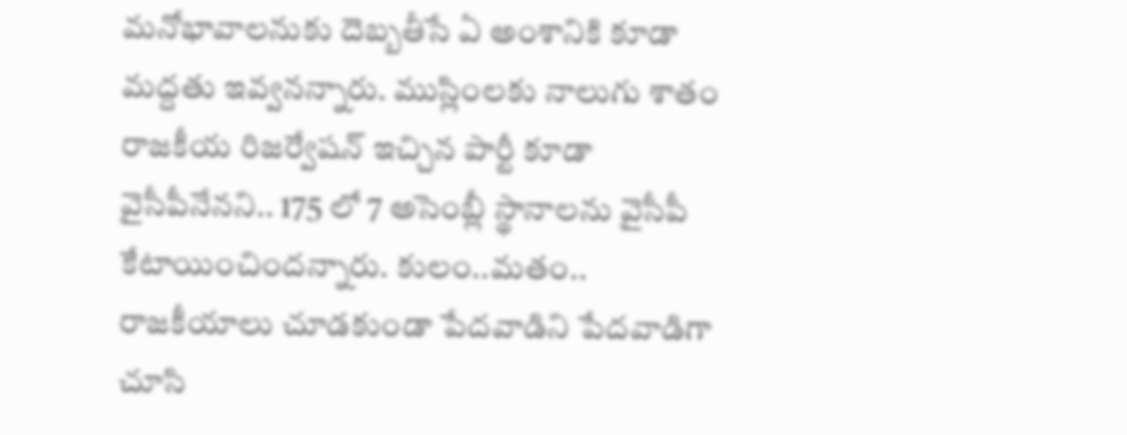మనోభావాలనుకు దెబ్బతీసే ఏ అంశానికి కూడా మద్దతు ఇవ్వనన్నారు. ముస్లింలకు నాలుగు శాతం రాజకీయ రిజర్వేషన్ ఇచ్చిన పార్టీ కూడా వైసీపీనేనని.. 175 లో 7 అసెంబ్లీ స్థానాలను వైసీపీ కేటాయించిందన్నారు. కులం..మతం.. రాజకీయాలు చూడకుండా పేదవాడిని పేదవాడిగా చూసి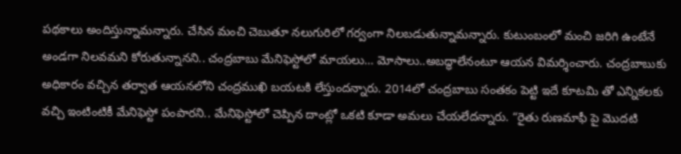పథకాలు అందిస్తున్నామన్నారు. చేసిన మంచి చెబుతూ నలుగురిలో గర్వంగా నిలబడుతున్నామన్నారు. కుటుంబంలో మంచి జరిగి ఉంటేనే అండగా నిలవమని కోరుతున్నానని.. చంద్రబాబు మేనిఫెస్టోలో మాయలు… మోసాలు..అబద్ధాలేనంటూ ఆయన విమర్శించారు. చంద్రబాబుకు అధికారం వచ్చిన తర్వాత ఆయనలోని చంద్రముఖి బయటకి లేస్తుందన్నారు. 2014లో చంద్రబాబు సంతకం పెట్టి ఇదే కూటమి తో ఎన్నికలకు వచ్చి ఇంటింటికీ మేనిఫెస్టో పంపారని.. మేనిఫెస్టోలో చెప్పిన దాంట్లో ఒకటి కూడా అమలు చేయలేదన్నారు. “రైతు రుణమాఫీ పై మొదటి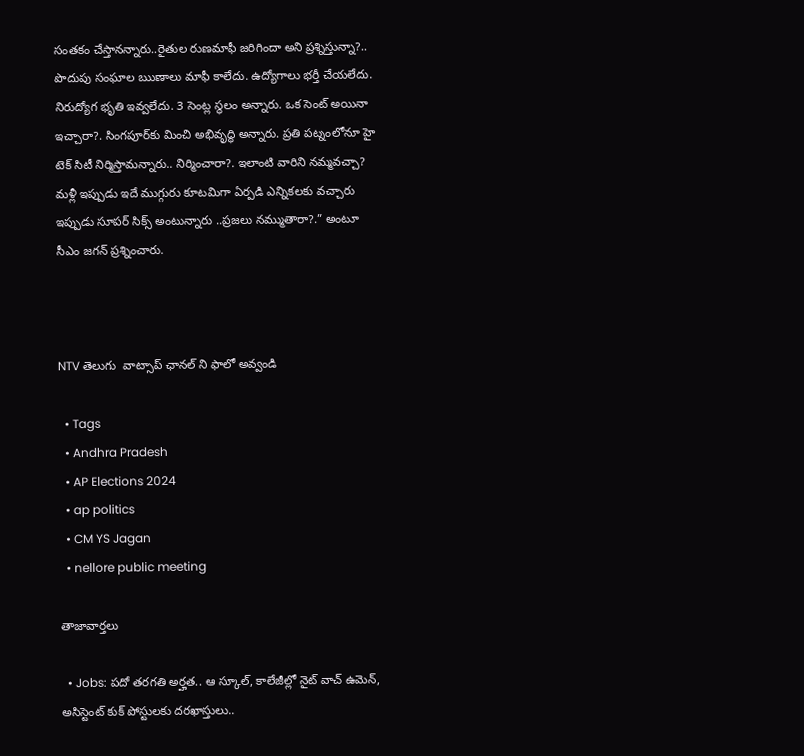సంతకం చేస్తానన్నారు..రైతుల రుణమాఫీ జరిగిందా అని ప్రశ్నిస్తున్నా?.. పొదుపు సంఘాల ఋణాలు మాఫీ కాలేదు. ఉద్యోగాలు భర్తీ చేయలేదు. నిరుద్యోగ భృతి ఇవ్వలేదు. 3 సెంట్ల స్థలం అన్నారు. ఒక సెంట్ అయినా ఇచ్చారా?. సింగపూర్‌కు మించి అభివృద్ధి అన్నారు. ప్రతి పట్నంలోనూ హై టెక్ సిటీ నిర్మిస్తామన్నారు.. నిర్మించారా?. ఇలాంటి వారిని నమ్మవచ్చా? మళ్లీ ఇప్పుడు ఇదే ముగ్గురు కూటమిగా ఏర్పడి ఎన్నికలకు వచ్చారు ఇప్పుడు సూపర్ సిక్స్ అంటున్నారు ..ప్రజలు నమ్ముతారా?.” అంటూ సీఎం జగన్ ప్రశ్నించారు.



NTV తెలుగు  వాట్సాప్ ఛానల్ ని ఫాలో అవ్వండి

  • Tags
  • Andhra Pradesh
  • AP Elections 2024
  • ap politics
  • CM YS Jagan
  • nellore public meeting

తాజావార్తలు

  • Jobs: పదో తరగతి అర్హత.. ఆ స్కూల్, కాలేజీల్లో నైట్ వాచ్ ఉమెన్, అసిస్టెంట్ కుక్ పోస్టులకు దరఖాస్తులు..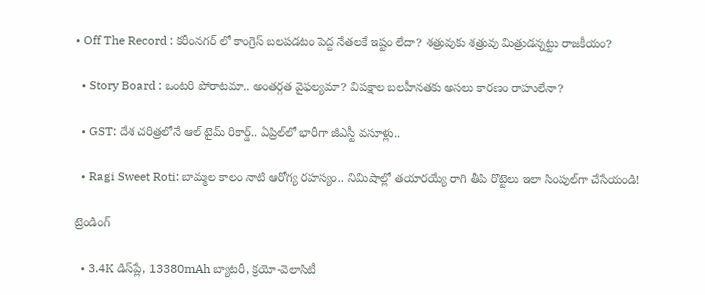• Off The Record : కరీంనగర్ లో కాంగ్రెస్ బలపడటం పెద్ద నేతలకే ఇష్టం లేదా? శత్రువుకు శత్రువు మిత్రుడన్నట్టు రాజకీయం?

  • Story Board : ఒంటరి పోరాటమా.. అంతర్గత వైఫల్యమా? విపక్షాల బలహీనతకు అసలు కారణం రాహులేనా?

  • GST: దేశ చరిత్రలోనే ఆల్ టైమ్ రికార్డ్.. ఏప్రిల్‌లో భారీగా జీఎస్టీ వసూళ్లు..

  • Ragi Sweet Roti: బామ్మల కాలం నాటి ఆరోగ్య రహస్యం.. నిమిషాల్లో తయారయ్యే రాగి తీపి రొట్టెలు ఇలా సింపుల్‌గా చేసేయండి!

ట్రెండింగ్‌

  • 3.4K డిస్‌ప్లే, 13380mAh బ్యాటరీ, క్రయో-వెలాసిటీ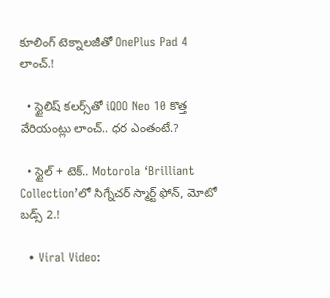కూలింగ్ టెక్నాలజీతో OnePlus Pad 4 లాంచ్.!

  • స్టైలిష్ కలర్స్‌తో iQOO Neo 10 కొత్త వేరియంట్లు లాంచ్.. ధర ఎంతంటే.?

  • స్టైల్ + టెక్.. Motorola ‘Brilliant Collection’లో సిగ్నేచర్ స్మార్ట్ ఫోన్, మోటో బడ్స్ 2.!

  • Viral Video: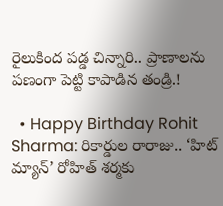రైలుకింద పడ్డ చిన్నారి.. ప్రాణాలను పణంగా పెట్టి కాపాడిన తండ్రి.!

  • Happy Birthday Rohit Sharma: రికార్డుల రారాజు.. ‘హిట్‌ మ్యాన్’ రోహిత్ శర్మకు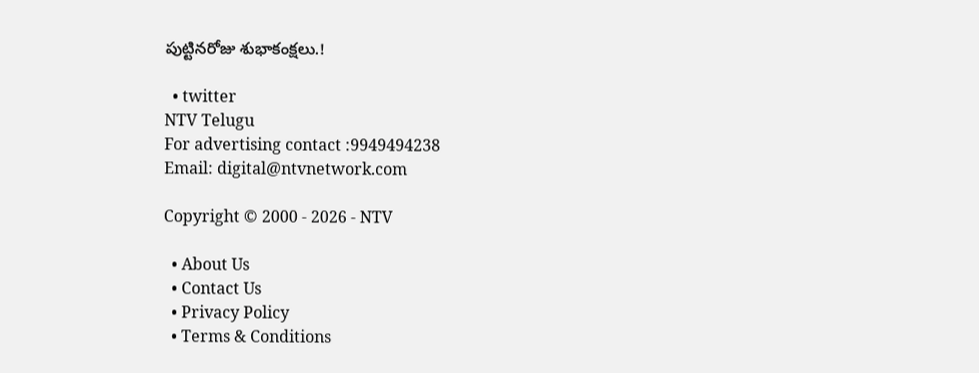పుట్టినరోజు శుభాకంక్షలు.!

  • twitter
NTV Telugu
For advertising contact :9949494238
Email: digital@ntvnetwork.com

Copyright © 2000 - 2026 - NTV

  • About Us
  • Contact Us
  • Privacy Policy
  • Terms & Conditions